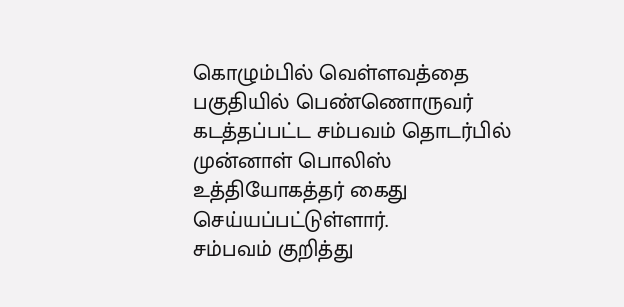கொழும்பில் வெள்ளவத்தை பகுதியில் பெண்ணொருவர் கடத்தப்பட்ட சம்பவம் தொடர்பில் முன்னாள் பொலிஸ் உத்தியோகத்தர் கைது செய்யப்பட்டுள்ளார்.
சம்பவம் குறித்து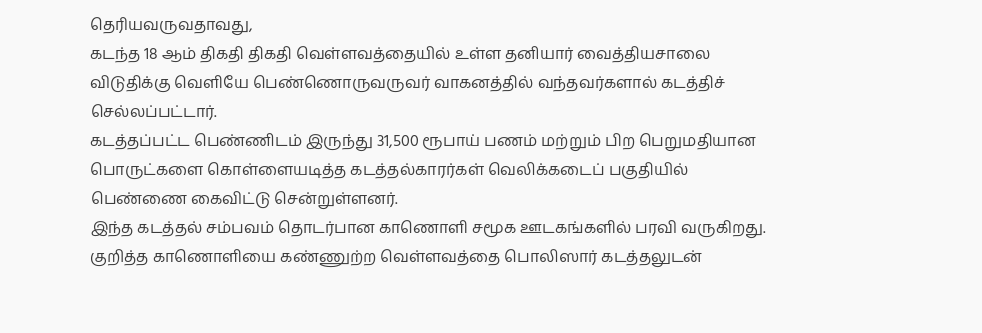தெரியவருவதாவது,
கடந்த 18 ஆம் திகதி திகதி வெள்ளவத்தையில் உள்ள தனியார் வைத்தியசாலை விடுதிக்கு வெளியே பெண்ணொருவருவர் வாகனத்தில் வந்தவர்களால் கடத்திச் செல்லப்பட்டார்.
கடத்தப்பட்ட பெண்ணிடம் இருந்து 31,500 ரூபாய் பணம் மற்றும் பிற பெறுமதியான பொருட்களை கொள்ளையடித்த கடத்தல்காரர்கள் வெலிக்கடைப் பகுதியில் பெண்ணை கைவிட்டு சென்றுள்ளனர்.
இந்த கடத்தல் சம்பவம் தொடர்பான காணொளி சமூக ஊடகங்களில் பரவி வருகிறது.
குறித்த காணொளியை கண்ணுற்ற வெள்ளவத்தை பொலிஸார் கடத்தலுடன்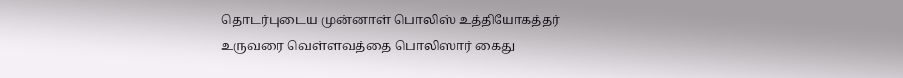தொடர்புடைய முன்னாள் பொலிஸ் உத்தியோகத்தர் உருவரை வெள்ளவத்தை பொலிஸார் கைது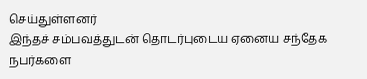செய்துள்ளனர்
இந்தச் சம்பவத்துடன் தொடர்புடைய ஏனைய சந்தேக நபர்களை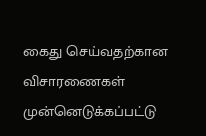கைது செய்வதற்கான விசாரணைகள் முன்னெடுக்கப்பட்டு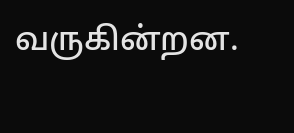வருகின்றன.